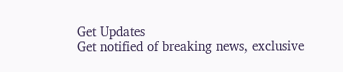Get Updates
Get notified of breaking news, exclusive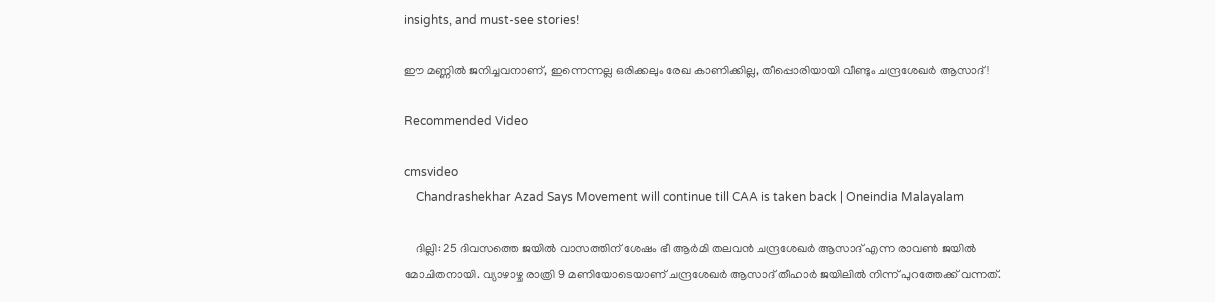insights, and must-see stories!

ഈ മണ്ണിൽ ജനിച്ചവനാണ്, ഇന്നെന്നല്ല ഒരിക്കലും രേഖ കാണിക്കില്ല, തീപ്പൊരിയായി വീണ്ടും ചന്ദ്രശേഖർ ആസാദ്!

Recommended Video

cmsvideo
    Chandrashekhar Azad Says Movement will continue till CAA is taken back | Oneindia Malayalam

    ദില്ലി: 25 ദിവസത്തെ ജയില്‍ വാസത്തിന് ശേഷം ഭീ ആര്‍മി തലവന്‍ ചന്ദ്രശേഖര്‍ ആസാദ് എന്ന രാവണ്‍ ജയില്‍ മോചിതനായി. വ്യാഴാഴ്ച രാത്രി 9 മണിയോടെയാണ് ചന്ദ്രശേഖര്‍ ആസാദ് തീഹാര്‍ ജയിലില്‍ നിന്ന് പുറത്തേക്ക് വന്നത്.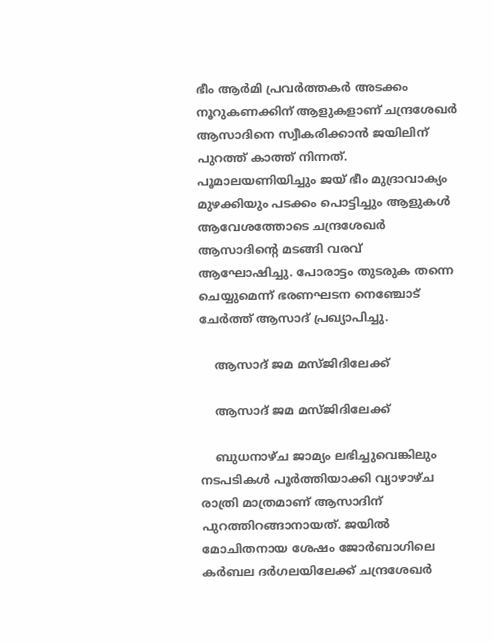ഭീം ആര്‍മി പ്രവര്‍ത്തകര്‍ അടക്കം നൂറുകണക്കിന് ആളുകളാണ് ചന്ദ്രശേഖര്‍ ആസാദിനെ സ്വീകരിക്കാന്‍ ജയിലിന് പുറത്ത് കാത്ത് നിന്നത്. പൂമാലയണിയിച്ചും ജയ് ഭീം മുദ്രാവാക്യം മുഴക്കിയും പടക്കം പൊട്ടിച്ചും ആളുകള്‍ ആവേശത്തോടെ ചന്ദ്രശേഖര്‍ ആസാദിന്റെ മടങ്ങി വരവ് ആഘോഷിച്ചു. പോരാട്ടം തുടരുക തന്നെ ചെയ്യുമെന്ന് ഭരണഘടന നെഞ്ചോട് ചേര്‍ത്ത് ആസാദ് പ്രഖ്യാപിച്ചു.

    ആസാദ് ജമ മസ്ജിദിലേക്ക്

    ആസാദ് ജമ മസ്ജിദിലേക്ക്

    ബുധനാഴ്ച ജാമ്യം ലഭിച്ചുവെങ്കിലും നടപടികള്‍ പൂര്‍ത്തിയാക്കി വ്യാഴാഴ്ച രാത്രി മാത്രമാണ് ആസാദിന് പുറത്തിറങ്ങാനായത്. ജയില്‍ മോചിതനായ ശേഷം ജോര്‍ബാഗിലെ കര്‍ബല ദര്‍ഗലയിലേക്ക് ചന്ദ്രശേഖര്‍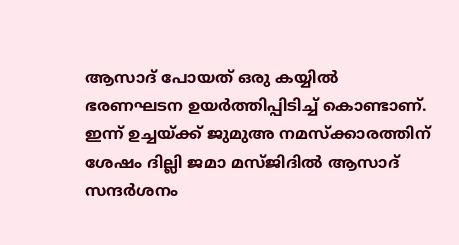ആസാദ് പോയത് ഒരു കയ്യില്‍ ഭരണഘടന ഉയര്‍ത്തിപ്പിടിച്ച് കൊണ്ടാണ്. ഇന്ന് ഉച്ചയ്ക്ക് ജുമുഅ നമസ്‌ക്കാരത്തിന് ശേഷം ദില്ലി ജമാ മസ്ജിദില്‍ ആസാദ് സന്ദര്‍ശനം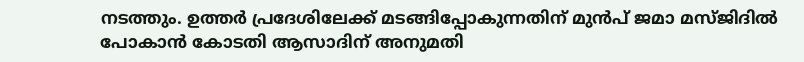നടത്തും. ഉത്തര്‍ പ്രദേശിലേക്ക് മടങ്ങിപ്പോകുന്നതിന് മുന്‍പ് ജമാ മസ്ജിദില്‍ പോകാന്‍ കോടതി ആസാദിന് അനുമതി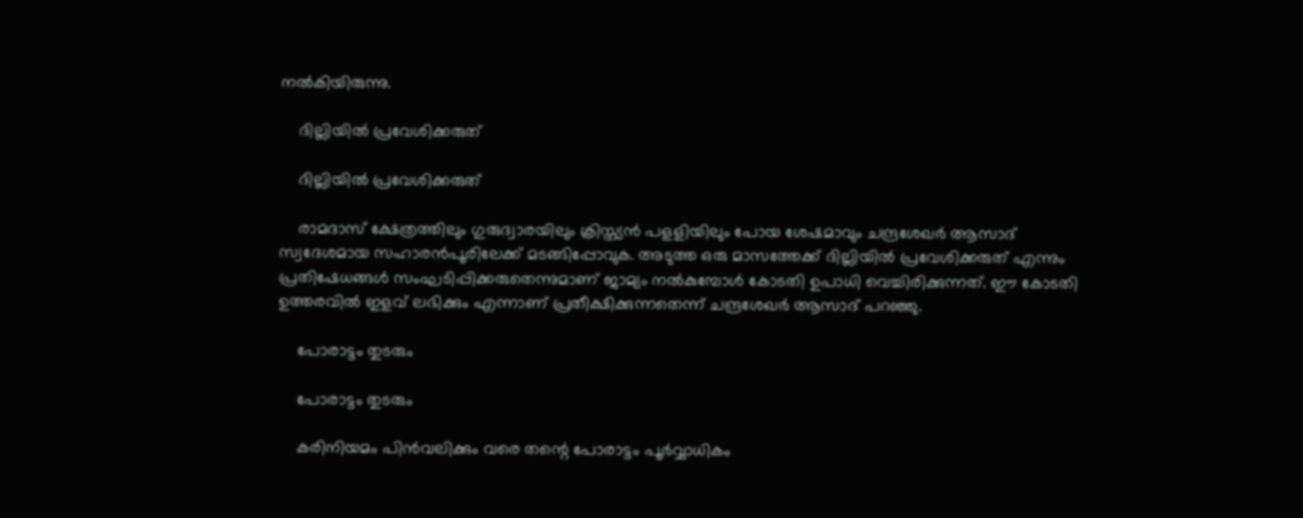നല്‍കിയിരുന്നു.

    ദില്ലിയിൽ പ്രവേശിക്കരുത്

    ദില്ലിയിൽ പ്രവേശിക്കരുത്

    രാമദാസ് ക്ഷേത്രത്തിലും ഗുരുദ്വാരയിലും ക്രിസ്ത്യന്‍ പളളിയിലും പോയ ശേഷമാവും ചന്ദ്രശേഖര്‍ ആസാദ് സ്വദേശമായ സഹാരന്‍പൂരിലേക്ക് മടങ്ങിപ്പോവുക. അടുത്ത ഒരു മാസത്തേക്ക് ദില്ലിയില്‍ പ്രവേശിക്കരുത് എന്നും പ്രതിഷേധങ്ങള്‍ സംഘടിപ്പിക്കരുതെന്നുമാണ് ജാമ്യം നല്‍കുമ്പോള്‍ കോടതി ഉപാധി വെച്ചിരിക്കുന്നത്. ഈ കോടതി ഉത്തരവില്‍ ഇളവ് ലഭിക്കും എന്നാണ് പ്രതീക്ഷിക്കുന്നതെന്ന് ചന്ദ്രശേഖര്‍ ആസാദ് പറഞ്ഞു.

    പോരാട്ടം തുടരും

    പോരാട്ടം തുടരും

    കരിനിയമം പിന്‍വലിക്കും വരെ തന്റെ പോരാട്ടം പൂര്‍വ്വാധികം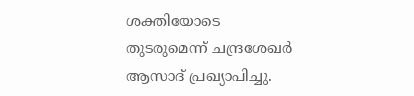ശക്തിയോടെ തുടരുമെന്ന് ചന്ദ്രശേഖര്‍ ആസാദ് പ്രഖ്യാപിച്ചു.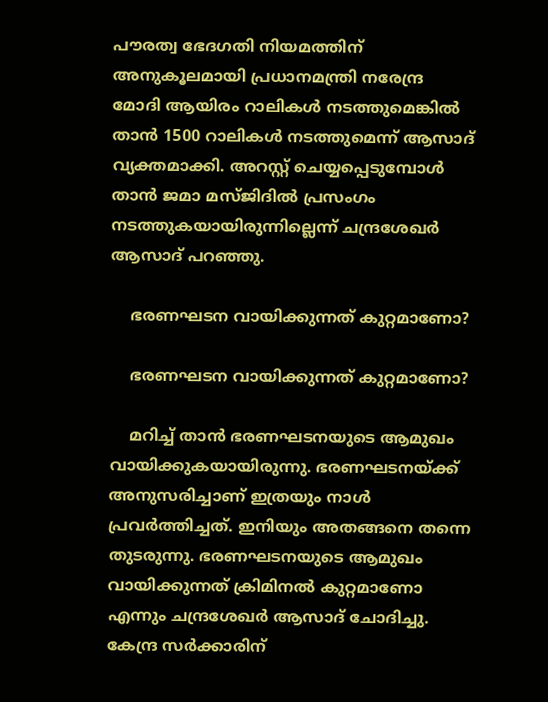പൗരത്വ ഭേദഗതി നിയമത്തിന് അനുകൂലമായി പ്രധാനമന്ത്രി നരേന്ദ്ര മോദി ആയിരം റാലികള്‍ നടത്തുമെങ്കില്‍ താന്‍ 1500 റാലികള്‍ നടത്തുമെന്ന് ആസാദ് വ്യക്തമാക്കി. അറസ്റ്റ് ചെയ്യപ്പെടുമ്പോള്‍ താന്‍ ജമാ മസ്ജിദില്‍ പ്രസംഗം നടത്തുകയായിരുന്നില്ലെന്ന് ചന്ദ്രശേഖര്‍ ആസാദ് പറഞ്ഞു.

    ഭരണഘടന വായിക്കുന്നത് കുറ്റമാണോ?

    ഭരണഘടന വായിക്കുന്നത് കുറ്റമാണോ?

    മറിച്ച് താന്‍ ഭരണഘടനയുടെ ആമുഖം വായിക്കുകയായിരുന്നു. ഭരണഘടനയ്ക്ക് അനുസരിച്ചാണ് ഇത്രയും നാള്‍ പ്രവര്‍ത്തിച്ചത്. ഇനിയും അതങ്ങനെ തന്നെ തുടരുന്നു. ഭരണഘടനയുടെ ആമുഖം വായിക്കുന്നത് ക്രിമിനല്‍ കുറ്റമാണോ എന്നും ചന്ദ്രശേഖര്‍ ആസാദ് ചോദിച്ചു. കേന്ദ്ര സര്‍ക്കാരിന്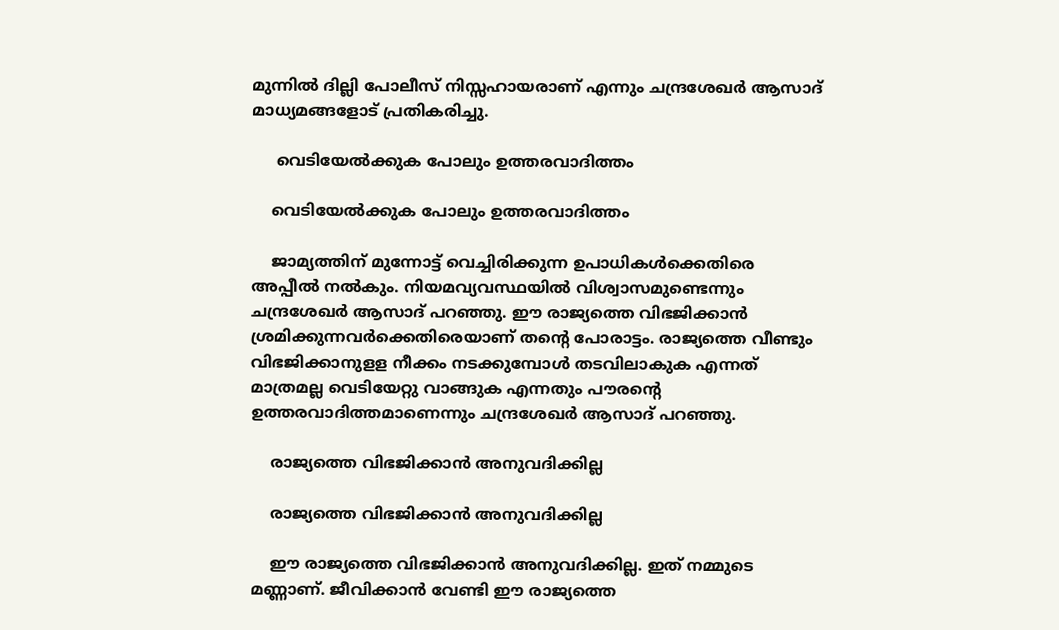മുന്നില്‍ ദില്ലി പോലീസ് നിസ്സഹായരാണ് എന്നും ചന്ദ്രശേഖര്‍ ആസാദ് മാധ്യമങ്ങളോട് പ്രതികരിച്ചു.

     വെടിയേൽക്കുക പോലും ഉത്തരവാദിത്തം

    വെടിയേൽക്കുക പോലും ഉത്തരവാദിത്തം

    ജാമ്യത്തിന് മുന്നോട്ട് വെച്ചിരിക്കുന്ന ഉപാധികള്‍ക്കെതിരെ അപ്പീല്‍ നല്‍കും. നിയമവ്യവസ്ഥയില്‍ വിശ്വാസമുണ്ടെന്നും ചന്ദ്രശേഖര്‍ ആസാദ് പറഞ്ഞു. ഈ രാജ്യത്തെ വിഭജിക്കാന്‍ ശ്രമിക്കുന്നവര്‍ക്കെതിരെയാണ് തന്റെ പോരാട്ടം. രാജ്യത്തെ വീണ്ടും വിഭജിക്കാനുളള നീക്കം നടക്കുമ്പോള്‍ തടവിലാകുക എന്നത് മാത്രമല്ല വെടിയേറ്റു വാങ്ങുക എന്നതും പൗരന്റെ ഉത്തരവാദിത്തമാണെന്നും ചന്ദ്രശേഖര്‍ ആസാദ് പറഞ്ഞു.

    രാജ്യത്തെ വിഭജിക്കാന്‍ അനുവദിക്കില്ല

    രാജ്യത്തെ വിഭജിക്കാന്‍ അനുവദിക്കില്ല

    ഈ രാജ്യത്തെ വിഭജിക്കാന്‍ അനുവദിക്കില്ല. ഇത് നമ്മുടെ മണ്ണാണ്. ജീവിക്കാന്‍ വേണ്ടി ഈ രാജ്യത്തെ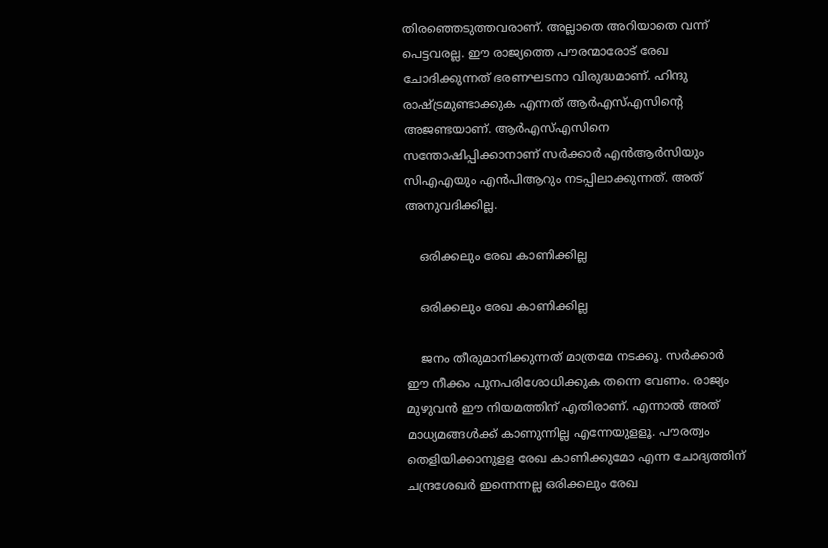തിരഞ്ഞെടുത്തവരാണ്. അല്ലാതെ അറിയാതെ വന്ന് പെട്ടവരല്ല. ഈ രാജ്യത്തെ പൗരന്മാരോട് രേഖ ചോദിക്കുന്നത് ഭരണഘടനാ വിരുദ്ധമാണ്. ഹിന്ദു രാഷ്ട്രമുണ്ടാക്കുക എന്നത് ആര്‍എസ്എസിന്റെ അജണ്ടയാണ്. ആര്‍എസ്എസിനെ സന്തോഷിപ്പിക്കാനാണ് സര്‍ക്കാര്‍ എന്‍ആര്‍സിയും സിഎഎയും എന്‍പിആറും നടപ്പിലാക്കുന്നത്. അത് അനുവദിക്കില്ല.

    ഒരിക്കലും രേഖ കാണിക്കില്ല

    ഒരിക്കലും രേഖ കാണിക്കില്ല

    ജനം തീരുമാനിക്കുന്നത് മാത്രമേ നടക്കൂ. സര്‍ക്കാര്‍ ഈ നീക്കം പുനപരിശോധിക്കുക തന്നെ വേണം. രാജ്യം മുഴുവന്‍ ഈ നിയമത്തിന് എതിരാണ്. എന്നാല്‍ അത് മാധ്യമങ്ങള്‍ക്ക് കാണുന്നില്ല എന്നേയുളളൂ. പൗരത്വം തെളിയിക്കാനുളള രേഖ കാണിക്കുമോ എന്ന ചോദ്യത്തിന് ചന്ദ്രശേഖര്‍ ഇന്നെന്നല്ല ഒരിക്കലും രേഖ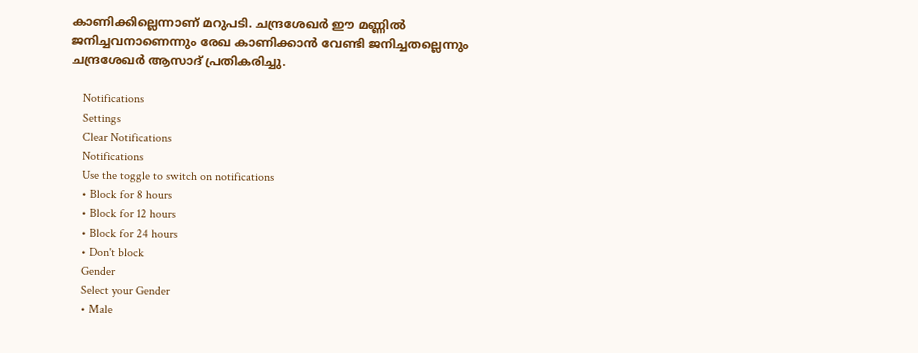കാണിക്കില്ലെന്നാണ് മറുപടി. ചന്ദ്രശേഖര്‍ ഈ മണ്ണില്‍ ജനിച്ചവനാണെന്നും രേഖ കാണിക്കാന്‍ വേണ്ടി ജനിച്ചതല്ലെന്നും ചന്ദ്രശേഖര്‍ ആസാദ് പ്രതികരിച്ചു.

    Notifications
    Settings
    Clear Notifications
    Notifications
    Use the toggle to switch on notifications
    • Block for 8 hours
    • Block for 12 hours
    • Block for 24 hours
    • Don't block
    Gender
    Select your Gender
    • Male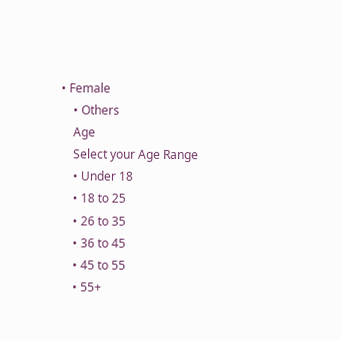• Female
    • Others
    Age
    Select your Age Range
    • Under 18
    • 18 to 25
    • 26 to 35
    • 36 to 45
    • 45 to 55
    • 55+